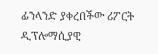ፊንላንድ ያቀረበችው ሪፖርት ዲፕሎማሲያዊ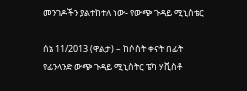መንገዶችን ያልተከተለ ነው- የውጭ ጉዳይ ሚኒስቴር

ሰኔ 11/2013 (ዋልታ) – ከሶስት ቀናት በፊት የፊንላንድ ውጭ ጉዳይ ሚኒስትር ፔካ ሃቪስቶ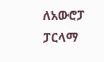ለአውሮፓ ፓርላማ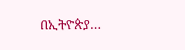በኢትዮጵያ…